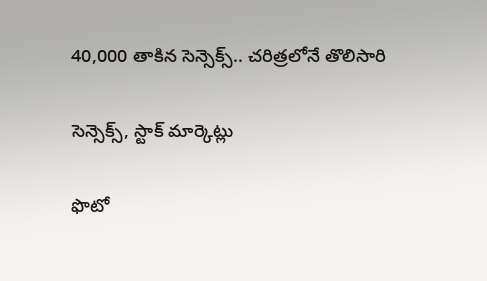40,000 తాకిన సెన్సెక్స్.. చరిత్రలోనే తొలిసారి

సెన్సెక్స్, స్టాక్ మార్కెట్లు

ఫొటో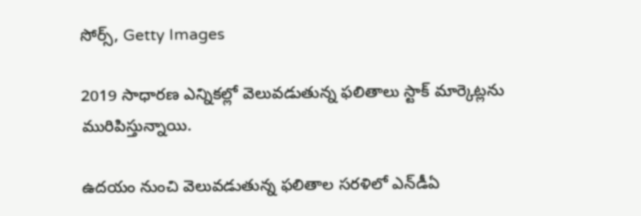సోర్స్, Getty Images

2019 సాధారణ ఎన్నికల్లో వెలువడుతున్న ఫలితాలు స్టాక్ మార్కెట్లను మురిపిస్తున్నాయి.

ఉదయం నుంచి వెలువడుతున్న ఫలితాల సరళిలో ఎన్‌డీఏ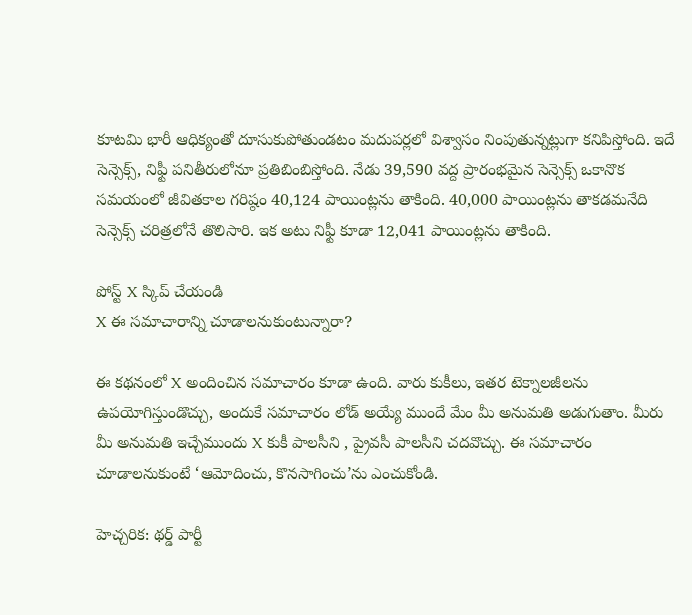కూటమి భారీ ఆధిక్యంతో దూసుకుపోతుండటం మదుపర్లలో విశ్వాసం నింపుతున్నట్లుగా కనిపిస్తోంది. ఇదే సెన్సెక్స్, నిఫ్టీ పనితీరులోనూ ప్రతిబింబిస్తోంది. నేడు 39,590 వద్ద ప్రారంభమైన సెన్సెక్స్ ఒకానొక సమయంలో జీవితకాల గరిష్ఠం 40,124 పాయింట్లను తాకింది. 40,000 పాయింట్లను తాకడమనేది సెన్సెక్స్ చరిత్రలోనే తొలిసారి. ఇక అటు నిఫ్టీ కూడా 12,041 పాయింట్లను తాకింది.

పోస్ట్‌ X స్కిప్ చేయండి
X ఈ సమాచారాన్ని చూడాలనుకుంటున్నారా?

ఈ కథనంలో X అందించిన సమాచారం కూడా ఉంది. వారు కుకీలు, ఇతర టెక్నాలజీలను ఉపయోగిస్తుండొచ్చు, అందుకే సమాచారం లోడ్ అయ్యే ముందే మేం మీ అనుమతి అడుగుతాం. మీరు మీ అనుమతి ఇచ్చేముందు X కుకీ పాలసీని , ప్రైవసీ పాలసీని చదవొచ్చు. ఈ సమాచారం చూడాలనుకుంటే ‘ఆమోదించు, కొనసాగించు’ను ఎంచుకోండి.

హెచ్చరిక: థర్డ్ పార్టీ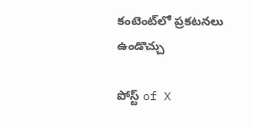కంటెంట్‌లో ప్రకటనలు ఉండొచ్చు

పోస్ట్ of X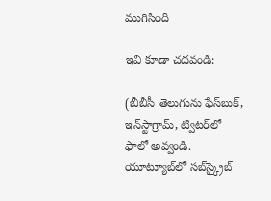ముగిసింది

ఇవి కూడా చదవండి:

(బీబీసీ తెలుగును ఫేస్‌బుక్, ఇన్‌స్టాగ్రామ్‌, ట్విటర్‌లో ఫాలో అవ్వండి. యూట్యూబ్‌లో సబ్‌స్క్రైబ్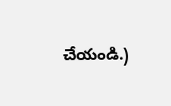చేయండి.)